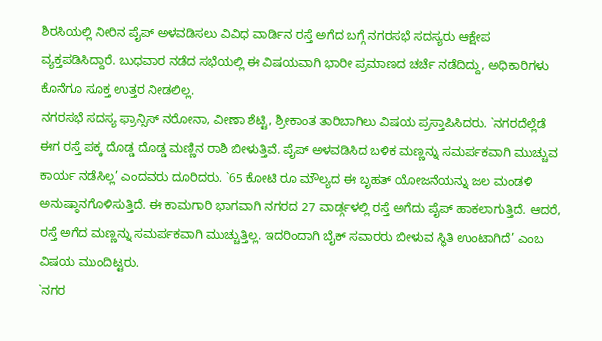ಶಿರಸಿಯಲ್ಲಿ ನೀರಿನ ಪೈಪ್ ಅಳವಡಿಸಲು ವಿವಿಧ ವಾರ್ಡಿನ ರಸ್ತೆ ಅಗೆದ ಬಗ್ಗೆ ನಗರಸಭೆ ಸದಸ್ಯರು ಆಕ್ಷೇಪ ವ್ಯಕ್ತಪಡಿಸಿದ್ದಾರೆ. ಬುಧವಾರ ನಡೆದ ಸಭೆಯಲ್ಲಿ ಈ ವಿಷಯವಾಗಿ ಭಾರೀ ಪ್ರಮಾಣದ ಚರ್ಚೆ ನಡೆದಿದ್ದು, ಅಧಿಕಾರಿಗಳು ಕೊನೆಗೂ ಸೂಕ್ತ ಉತ್ತರ ನೀಡಲಿಲ್ಲ.
ನಗರಸಭೆ ಸದಸ್ಯ ಫ್ರಾನ್ಸಿಸ್ ನರೋನಾ, ವೀಣಾ ಶೆಟ್ಟಿ, ಶ್ರೀಕಾಂತ ತಾರಿಬಾಗಿಲು ವಿಷಯ ಪ್ರಸ್ತಾಪಿಸಿದರು. `ನಗರದೆಲ್ಲೆಡೆ ಈಗ ರಸ್ತೆ ಪಕ್ಕ ದೊಡ್ಡ ದೊಡ್ಡ ಮಣ್ಣಿನ ರಾಶಿ ಬೀಳುತ್ತಿವೆ. ಪೈಪ್ ಅಳವಡಿಸಿದ ಬಳಿಕ ಮಣ್ಣನ್ನು ಸಮರ್ಪಕವಾಗಿ ಮುಚ್ಚುವ ಕಾರ್ಯ ನಡೆಸಿಲ್ಲ’ ಎಂದವರು ದೂರಿದರು. `65 ಕೋಟಿ ರೂ ಮೌಲ್ಯದ ಈ ಬೃಹತ್ ಯೋಜನೆಯನ್ನು ಜಲ ಮಂಡಳಿ ಅನುಷ್ಠಾನಗೊಳಿಸುತ್ತಿದೆ. ಈ ಕಾಮಗಾರಿ ಭಾಗವಾಗಿ ನಗರದ 27 ವಾರ್ಡ್ಗಳಲ್ಲಿ ರಸ್ತೆ ಅಗೆದು ಪೈಪ್ ಹಾಕಲಾಗುತ್ತಿದೆ. ಆದರೆ, ರಸ್ತೆ ಅಗೆದ ಮಣ್ಣನ್ನು ಸಮರ್ಪಕವಾಗಿ ಮುಚ್ಚುತ್ತಿಲ್ಲ. ಇದರಿಂದಾಗಿ ಬೈಕ್ ಸವಾರರು ಬೀಳುವ ಸ್ಥಿತಿ ಉಂಟಾಗಿದೆ’ ಎಂಬ ವಿಷಯ ಮುಂದಿಟ್ಟರು.
`ನಗರ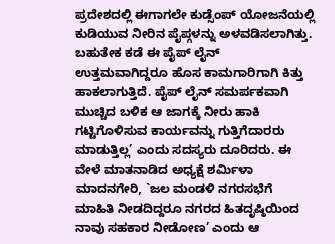ಪ್ರದೇಶದಲ್ಲಿ ಈಗಾಗಲೇ ಕುಡ್ಸೆಂಪ್ ಯೋಜನೆಯಲ್ಲಿ ಕುಡಿಯುವ ನೀರಿನ ಪೈಪ್ಗಳನ್ನು ಅಳವಡಿಸಲಾಗಿತ್ತು. ಬಹುತೇಕ ಕಡೆ ಈ ಪೈಪ್ ಲೈನ್ ಉತ್ತಮವಾಗಿದ್ದರೂ ಹೊಸ ಕಾಮಗಾರಿಗಾಗಿ ಕಿತ್ತು ಹಾಕಲಾಗುತ್ತಿದೆ. ಪೈಪ್ ಲೈನ್ ಸಮರ್ಪಕವಾಗಿ ಮುಚ್ಚಿದ ಬಳಿಕ ಆ ಜಾಗಕ್ಕೆ ನೀರು ಹಾಕಿ ಗಟ್ಟಿಗೊಳಿಸುವ ಕಾರ್ಯವನ್ನು ಗುತ್ತಿಗೆದಾರರು ಮಾಡುತ್ತಿಲ್ಲ’ ಎಂದು ಸದಸ್ಯರು ದೂರಿದರು. ಈ ವೇಳೆ ಮಾತನಾಡಿದ ಅಧ್ಯಕ್ಷೆ ಶರ್ಮಿಳಾ ಮಾದನಗೇರಿ, `ಜಲ ಮಂಡಳಿ ನಗರಸಭೆಗೆ ಮಾಹಿತಿ ನೀಡದಿದ್ದರೂ ನಗರದ ಹಿತದೃಷ್ಠಿಯಿಂದ ನಾವು ಸಹಕಾರ ನೀಡೋಣ’ ಎಂದು ಆ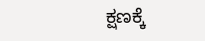ಕ್ಷಣಕ್ಕೆ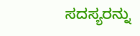ಸದಸ್ಯರನ್ನು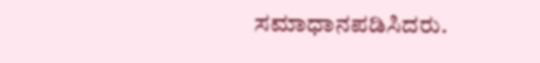ಸಮಾಧಾನಪಡಿಸಿದರು.